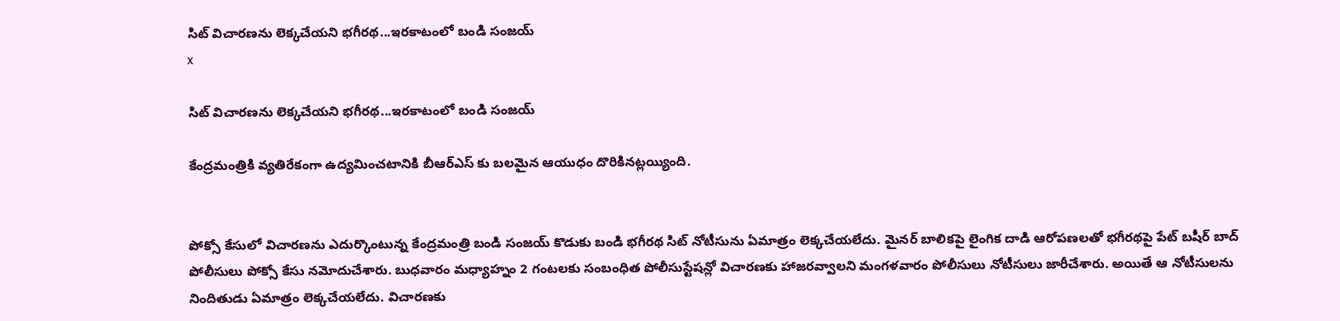సిట్ విచారణను లెక్కచేయని భగీరథ...ఇరకాటంలో బండి సంజయ్
x

సిట్ విచారణను లెక్కచేయని భగీరథ...ఇరకాటంలో బండి సంజయ్

కేంద్రమంత్రికి వ్యతిరేకంగా ఉద్యమించటానికి బీఆర్ఎస్ కు బలమైన ఆయుధం దొరికినట్లయ్యింది.


పోక్సో కేసులో విచారణను ఎదుర్కొంటున్న కేంద్రమంత్రి బండి సంజయ్ కొడుకు బండి భగీరథ సిట్ నోటీసును ఏమాత్రం లెక్కచేయలేదు. మైనర్ బాలికపై లైంగిక దాడి ఆరోపణలతో భగీరథపై పేట్ బషీర్ బాద్ పోలీసులు పోక్సో కేసు నమోదుచేశారు. బుధవారం మధ్యాహ్నం 2 గంటలకు సంబంధిత పోలీసుస్టేషన్లో విచారణకు హాజరవ్వాలని మంగళవారం పోలీసులు నోటీసులు జారీచేశారు. అయితే ఆ నోటీసులను నిందితుడు ఏమాత్రం లెక్కచేయలేదు. విచారణకు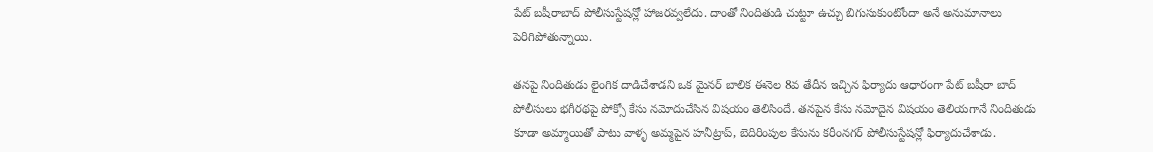పేట్ బషీరాబాద్ పోలీసుస్టేషన్లో హాజరవ్వలేదు. దాంతో నిందితుడి చుట్టూ ఉచ్చు బిగుసుకుంటోందా అనే అనుమానాలు పెరిగిపోతున్నాయి.

తనపై నిందితుడు లైంగిక దాడిచేశాడని ఒక మైనర్ బాలిక ఈనెల 8వ తేదీన ఇచ్చిన ఫిర్యాదు ఆధారంగా పేట్ బషీరా బాద్ పోలీసులు భగీరథపై పోక్సో కేసు నమోదుచేసిన విషయం తెలిసిందే. తనపైన కేసు నమోదైన విషయం తెలియగానే నిందితుడు కూడా అమ్మాయితో పాటు వాళ్ళ అమ్మపైన హనీట్రాప్, బెదిరింపుల కేసును కరీంనగర్ పోలీసుస్టేషన్లో ఫిర్యాదుచేశాడు.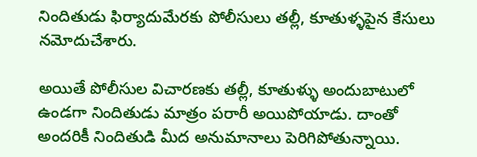నిందితుడు ఫిర్యాదుమేరకు పోలీసులు తల్లీ, కూతుళ్ళపైన కేసులు నమోదుచేశారు.

అయితే పోలీసుల విచారణకు తల్లీ, కూతుళ్ళు అందుబాటులో ఉండగా నిందితుడు మాత్రం పరారీ అయిపోయాడు. దాంతో అందరికీ నిందితుడి మీద అనుమానాలు పెరిగిపోతున్నాయి.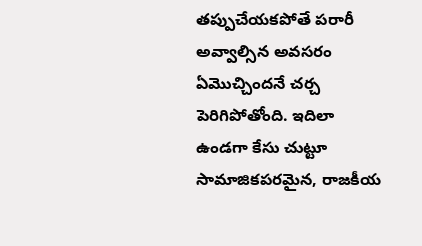తప్పుచేయకపోతే పరారీ అవ్వాల్సిన అవసరం ఏమొచ్చిందనే చర్చ పెరిగిపోతోంది. ఇదిలా ఉండగా కేసు చుట్టూ సామాజికపరమైన, రాజకీయ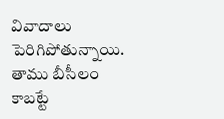వివాదాలు పెరిగిపోతున్నాయి. తాము బీసీలం కాబట్టే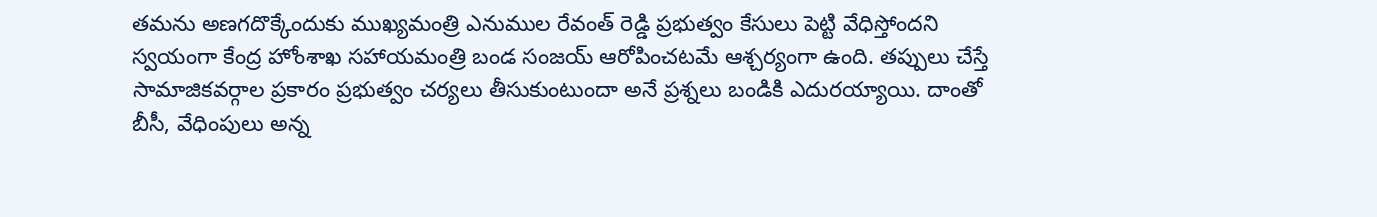తమను అణగదొక్కేందుకు ముఖ్యమంత్రి ఎనుముల రేవంత్ రెడ్డి ప్రభుత్వం కేసులు పెట్టి వేధిస్తోందని స్వయంగా కేంద్ర హోంశాఖ సహాయమంత్రి బండ సంజయ్ ఆరోపించటమే ఆశ్చర్యంగా ఉంది. తప్పులు చేస్తే సామాజికవర్గాల ప్రకారం ప్రభుత్వం చర్యలు తీసుకుంటుందా అనే ప్రశ్నలు బండికి ఎదురయ్యాయి. దాంతో బీసీ, వేధింపులు అన్న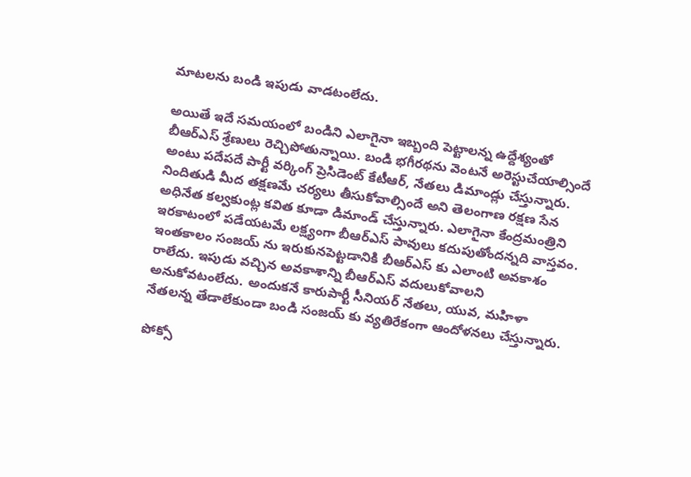మాటలను బండి ఇపుడు వాడటంలేదు.

అయితే ఇదే సమయంలో బండిని ఎలాగైనా ఇబ్బంది పెట్టాలన్న ఉద్దేశ్యంతో బీఆర్ఎస్ శ్రేణులు రెచ్చిపోతున్నాయి. బండి భగీరథను వెంటనే అరెస్టుచేయాల్సిందే అంటు పదేపదే పార్టీ వర్కింగ్ ప్రెసిడెంట్ కేటీఆర్, నేతలు డిమాండ్లు చేస్తున్నారు. నిందితుడి మీద తక్షణమే చర్యలు తీసుకోవాల్సిందే అని తెలంగాణ రక్షణ సేన అధినేత కల్వకుంట్ల కవిత కూడా డిమాండ్ చేస్తున్నారు. ఎలాగైనా కేంద్రమంత్రిని ఇరకాటంలో పడేయటమే లక్ష్యంగా బీఆర్ఎస్ పావులు కదుపుతోందన్నది వాస్తవం. ఇంతకాలం సంజయ్ ను ఇరుకునపెట్టడానికి బీఆర్ఎస్ కు ఎలాంటి అవకాశం రాలేదు. ఇపుడు వచ్చిన అవకాశాన్ని బీఆర్ఎస్ వదులుకోవాలని అనుకోవటంలేదు. అందుకనే కారుపార్టీ సీనియర్ నేతలు, యువ, మహిళా నేతలన్న తేడాలేకుండా బండి సంజయ్ కు వ్యతిరేకంగా ఆందోళనలు చేస్తున్నారు.

పోక్సో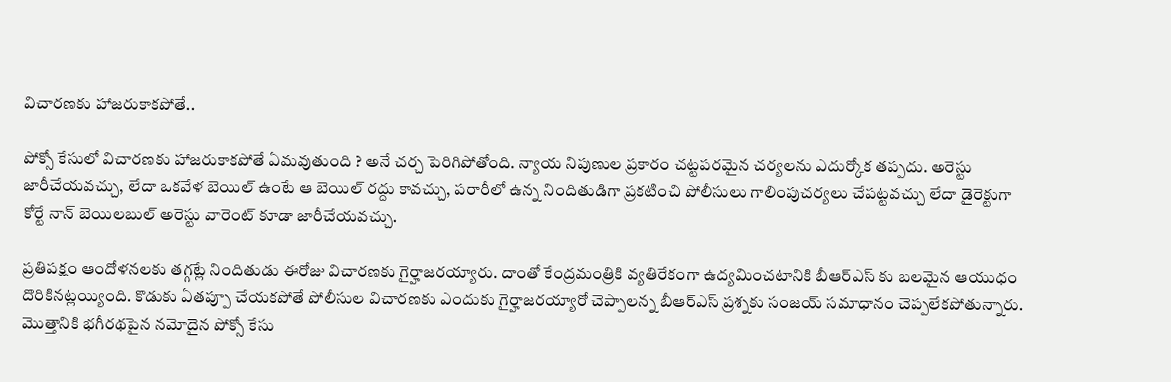విచారణకు హాజరుకాకపోతే..

పోక్సో కేసులో విచారణకు హాజరుకాకపోతే ఏమవుతుంది ? అనే చర్చ పెరిగిపోతోంది. న్యాయ నిపుణుల ప్రకారం చట్టపరమైన చర్యలను ఎదుర్కోక తప్పదు. అరెస్టు జారీచేయవచ్చు, లేదా ఒకవేళ బెయిల్ ఉంటే ఆ బెయిల్ రద్దు కావచ్చు, పరారీలో ఉన్న నిందితుడిగా ప్రకటించి పోలీసులు గాలింపుచర్యలు చేపట్టవచ్చు లేదా డైరెక్టుగా కోర్టే నాన్ బెయిలబుల్ అరెస్టు వారెంట్ కూడా జారీచేయవచ్చు.

ప్రతిపక్షం ఆందోళనలకు తగ్గట్లే నిందితుడు ఈరోజు విచారణకు గైర్హాజరయ్యారు. దాంతో కేంద్రమంత్రికి వ్యతిరేకంగా ఉద్యమించటానికి బీఆర్ఎస్ కు బలమైన ఆయుధం దొరికినట్లయ్యింది. కొడుకు ఏతప్పూ చేయకపోతే పోలీసుల విచారణకు ఎందుకు గైర్హాజరయ్యారో చెప్పాలన్న బీఆర్ఎస్ ప్రశ్నకు సంజయ్ సమాధానం చెప్పలేకపోతున్నారు. మొత్తానికి భగీరథపైన నమోదైన పోక్సో కేసు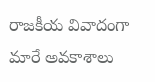రాజకీయ వివాదంగా మారే అవకాశాలు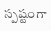స్పష్టంగా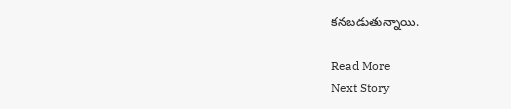కనబడుతున్నాయి.

Read More
Next Story